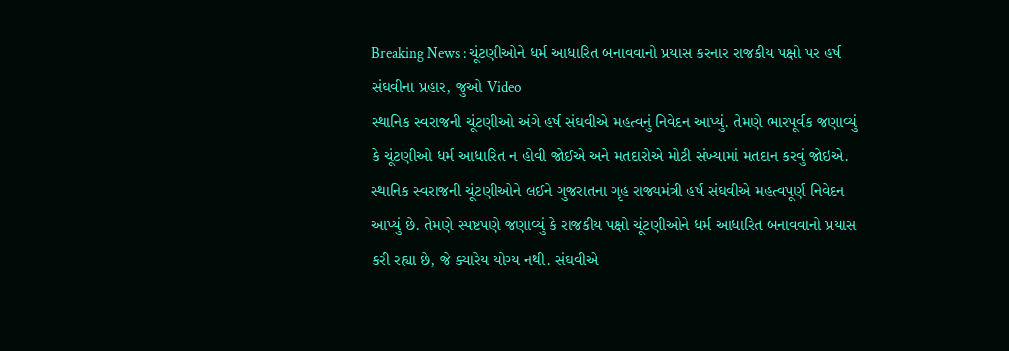Breaking News : ચૂંટણીઓને ધર્મ આધારિત બનાવવાનો પ્રયાસ કરનાર રાજકીય પક્ષો પર હર્ષ સંઘવીના પ્રહાર, જુઓ Video
સ્થાનિક સ્વરાજની ચૂંટણીઓ અંગે હર્ષ સંઘવીએ મહત્વનું નિવેદન આપ્યું. તેમણે ભારપૂર્વક જણાવ્યું કે ચૂંટણીઓ ધર્મ આધારિત ન હોવી જોઈએ અને મતદારોએ મોટી સંખ્યામાં મતદાન કરવું જોઇએ.
સ્થાનિક સ્વરાજની ચૂંટણીઓને લઈને ગુજરાતના ગૃહ રાજ્યમંત્રી હર્ષ સંઘવીએ મહત્વપૂર્ણ નિવેદન આપ્યું છે. તેમણે સ્પષ્ટપણે જણાવ્યું કે રાજકીય પક્ષો ચૂંટણીઓને ધર્મ આધારિત બનાવવાનો પ્રયાસ કરી રહ્યા છે, જે ક્યારેય યોગ્ય નથી. સંઘવીએ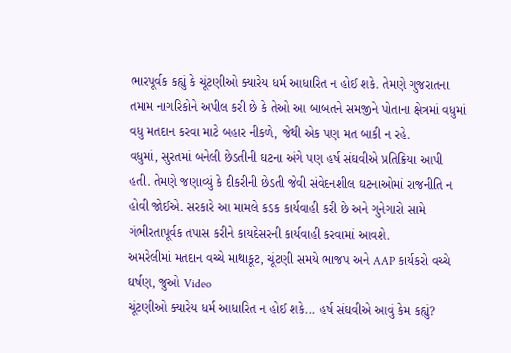ભારપૂર્વક કહ્યું કે ચૂંટણીઓ ક્યારેય ધર્મ આધારિત ન હોઈ શકે. તેમણે ગુજરાતના તમામ નાગરિકોને અપીલ કરી છે કે તેઓ આ બાબતને સમજીને પોતાના ક્ષેત્રમાં વધુમાં વધુ મતદાન કરવા માટે બહાર નીકળે, જેથી એક પણ મત બાકી ન રહે.
વધુમાં, સુરતમાં બનેલી છેડતીની ઘટના અંગે પણ હર્ષ સંઘવીએ પ્રતિક્રિયા આપી હતી. તેમણે જણાવ્યું કે દીકરીની છેડતી જેવી સંવેદનશીલ ઘટનાઓમાં રાજનીતિ ન હોવી જોઈએ. સરકારે આ મામલે કડક કાર્યવાહી કરી છે અને ગુનેગારો સામે ગંભીરતાપૂર્વક તપાસ કરીને કાયદેસરની કાર્યવાહી કરવામાં આવશે.
અમરેલીમાં મતદાન વચ્ચે માથાકૂટ, ચૂંટણી સમયે ભાજપ અને AAP કાર્યકરો વચ્ચે ઘર્ષણ, જુઓ Video
ચૂંટણીઓ ક્યારેય ધર્મ આધારિત ન હોઈ શકે... હર્ષ સંઘવીએ આવું કેમ કહ્યું?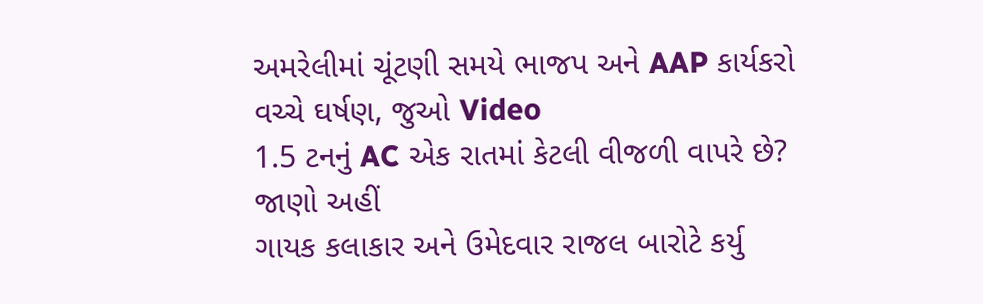અમરેલીમાં ચૂંટણી સમયે ભાજપ અને AAP કાર્યકરો વચ્ચે ઘર્ષણ, જુઓ Video
1.5 ટનનું AC એક રાતમાં કેટલી વીજળી વાપરે છે? જાણો અહીં
ગાયક કલાકાર અને ઉમેદવાર રાજલ બારોટે કર્યુ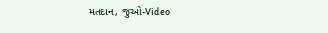મતદાન, જુઓ-Video